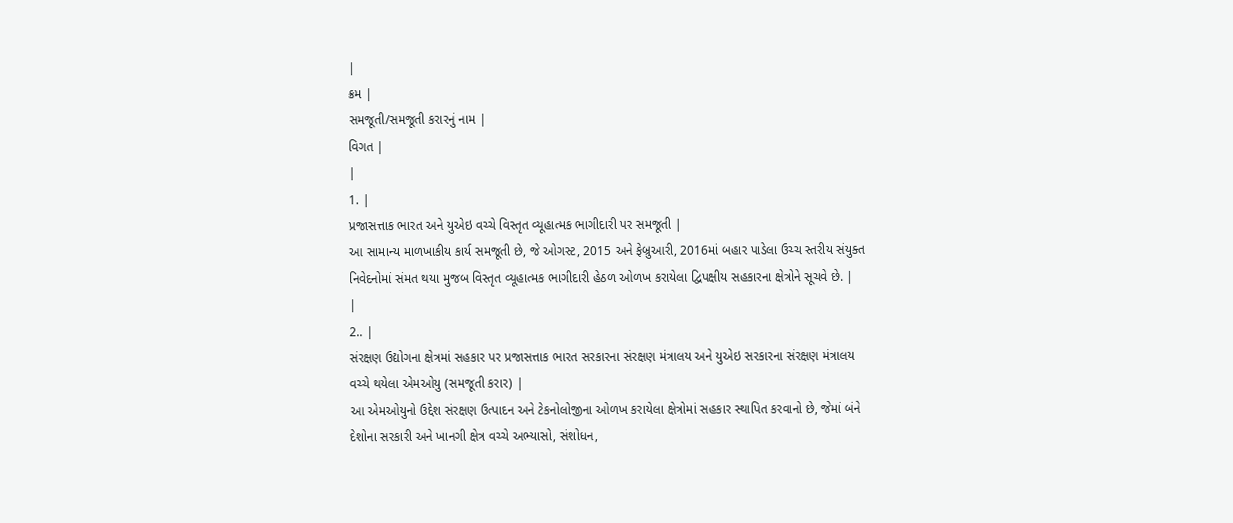|
ક્રમ |
સમજૂતી/સમજૂતી કરારનું નામ |
વિગત |
|
1. |
પ્રજાસત્તાક ભારત અને યુએઇ વચ્ચે વિસ્તૃત વ્યૂહાત્મક ભાગીદારી પર સમજૂતી |
આ સામાન્ય માળખાકીય કાર્ય સમજૂતી છે, જે ઓગસ્ટ, 2015 અને ફેબ્રુઆરી, 2016માં બહાર પાડેલા ઉચ્ચ સ્તરીય સંયુક્ત નિવેદનોમાં સંમત થયા મુજબ વિસ્તૃત વ્યૂહાત્મક ભાગીદારી હેઠળ ઓળખ કરાયેલા દ્વિપક્ષીય સહકારના ક્ષેત્રોને સૂચવે છે. |
|
2.. |
સંરક્ષણ ઉદ્યોગના ક્ષેત્રમાં સહકાર પર પ્રજાસત્તાક ભારત સરકારના સંરક્ષણ મંત્રાલય અને યુએઇ સરકારના સંરક્ષણ મંત્રાલય વચ્ચે થયેલા એમઓયુ (સમજૂતી કરાર) |
આ એમઓયુનો ઉદ્દેશ સંરક્ષણ ઉત્પાદન અને ટેકનોલોજીના ઓળખ કરાયેલા ક્ષેત્રોમાં સહકાર સ્થાપિત કરવાનો છે, જેમાં બંને દેશોના સરકારી અને ખાનગી ક્ષેત્ર વચ્ચે અભ્યાસો, સંશોધન,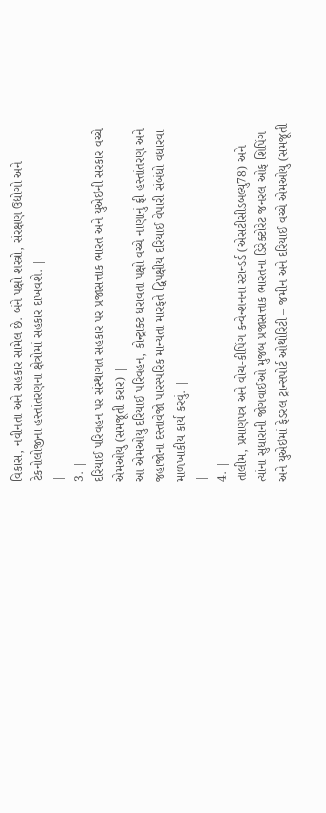વિકાસ, નવીનતા અને સહકાર સામેલ છે. બંને પક્ષો શસ્ત્રો, સંરક્ષણ ઉદ્યોગો અને ટેકનોલોજીના હસ્તાંતરણના ક્ષેત્રોમાં સહકાર દાખવશે. |
|
3. |
દરિયાઈ પરિવહન પર સંસ્થાગત સહકાર પર પ્રજાસત્તાક ભારત અને યુએઇની સરકાર વચ્ચે એમઓયુ (સમજૂતી કરાર) |
આ એમઓયુ દરિયાઈ પરિવહન, કોન્ટ્રાક્ટ ધરાવતા પક્ષો વચ્ચે નાણાનું ફ્રી હસ્તાંતરણ અને જહાજોના દસ્તાવેજો પારસ્પરિક માન્યતા મારફતે દ્વિપક્ષીય દરિયાઈ વેપારી સંબંધો વધારવા માળખાકીય કાર્ય કરવું. |
|
4. |
તાલીમ, પ્રમાણપત્ર અને વોચ-કીપિંગ કન્વેન્શનના સ્ટાન્ડર્ડ (એસટીસીડબલ્યુ78) અને ત્યાંના સુધારાની જોગવાઈઓ મુજબ પ્રજાસત્તાક ભારતના ડિરેક્ટોરેટ જનરલ ઓફ શિપિંગ અને યુએઇમાં ફેડરલ ટ્રાન્સપોર્ટ ઓથોરિટી – જમીન અને દરિયાઈ વચ્ચે એમઓયુ (સમજૂતી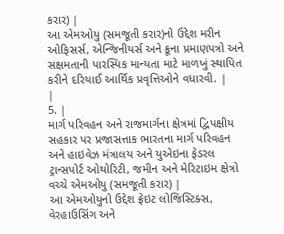કરાર) |
આ એમઓયુ (સમજૂતી કરાર)નો ઉદ્દેશ મરીન ઓફિસર્સ, એન્જિનીયર્સ અને ક્રૂના પ્રમાણપત્રો અને સક્ષમતાની પારસ્પિક માન્યતા માટે માળખું સ્થાપિત કરીને દરિયાઈ આર્થિક પ્રવૃત્તિઓને વધારવી. |
|
5. |
માર્ગ પરિવહન અને રાજમાર્ગના ક્ષેત્રમાં દ્વિપક્ષીય સહકાર પર પ્રજાસત્તાક ભારતના માર્ગ પરિવહન અને હાઇવેઝ મંત્રાલય અને યુએઇના ફેડરલ ટ્રાન્સપોર્ટ ઓથોરિટી, જમીન અને મેરિટાઇમ ક્ષેત્રો વચ્ચે એમઓયુ (સમજૂતી કરાર) |
આ એમઓયુનો ઉદ્દેશ ફ્રેઇટ લોજિસ્ટિક્સ, વેરહાઉસિંગ અને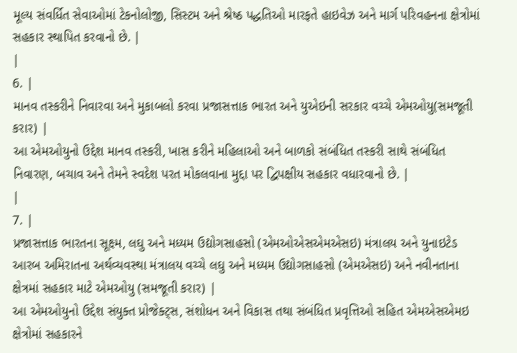મૂલ્ય સંવર્ધિત સેવાઓમાં ટેકનોલોજી, સિસ્ટમ અને શ્રેષ્ઠ પદ્ધતિઓ મારફતે હાઇવેઝ અને માર્ગ પરિવહનના ક્ષેત્રોમાં સહકાર સ્થાપિત કરવાનો છે. |
|
6. |
માનવ તસ્કરીને નિવારવા અને મુકાબલો કરવા પ્રજાસત્તાક ભારત અને યુએઇની સરકાર વચ્ચે એમઓયુ(સમજૂતી કરાર) |
આ એમઓયુનો ઉદ્દેશ માનવ તસ્કરી, ખાસ કરીને મહિલાઓ અને બાળકો સંબંધિત તસ્કરી સાથે સંબંધિત નિવારણ, બચાવ અને તેમને સ્વદેશ પરત મોકલવાના મુદ્દા પર દ્વિપક્ષીય સહકાર વધારવાનો છે. |
|
7. |
પ્રજાસત્તાક ભારતના સૂક્ષ્મ, લઘુ અને મધ્યમ ઉદ્યોગસાહસો (એમઓએસએમએસઇ) મંત્રાલય અને યુનાઇટેડ આરબ અમિરાતના અર્થવ્યવસ્થા મંત્રાલય વચ્ચે લઘુ અને મધ્યમ ઉદ્યોગસાહસો (એમએસઇ) અને નવીનતાના ક્ષેત્રમાં સહકાર માટે એમઓયુ (સમજૂતી કરાર) |
આ એમઓયુનો ઉદ્દેશ સંયુક્ત પ્રોજેક્ટ્સ, સંશોધન અને વિકાસ તથા સંબંધિત પ્રવૃત્તિઓ સહિત એમએસએમઇ ક્ષેત્રોમાં સહકારને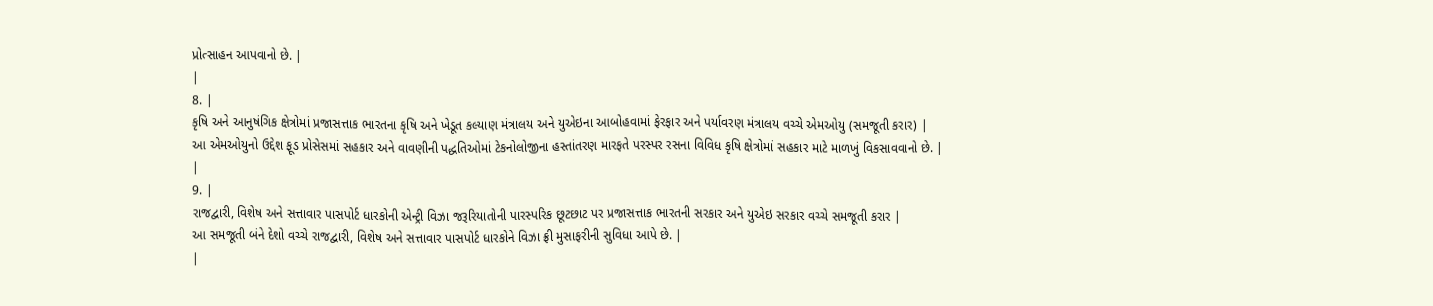પ્રોત્સાહન આપવાનો છે. |
|
8. |
કૃષિ અને આનુષંગિક ક્ષેત્રોમાં પ્રજાસત્તાક ભારતના કૃષિ અને ખેડૂત કલ્યાણ મંત્રાલય અને યુએઇના આબોહવામાં ફેરફાર અને પર્યાવરણ મંત્રાલય વચ્ચે એમઓયુ (સમજૂતી કરાર) |
આ એમઓયુનો ઉદ્દેશ ફૂડ પ્રોસેસમાં સહકાર અને વાવણીની પદ્ધતિઓમાં ટેકનોલોજીના હસ્તાંતરણ મારફતે પરસ્પર રસના વિવિધ કૃષિ ક્ષેત્રોમાં સહકાર માટે માળખું વિકસાવવાનો છે. |
|
9. |
રાજદ્વારી, વિશેષ અને સત્તાવાર પાસપોર્ટ ધારકોની એન્ટ્રી વિઝા જરૂરિયાતોની પારસ્પરિક છૂટછાટ પર પ્રજાસત્તાક ભારતની સરકાર અને યુએઇ સરકાર વચ્ચે સમજૂતી કરાર |
આ સમજૂતી બંને દેશો વચ્ચે રાજદ્વારી, વિશેષ અને સત્તાવાર પાસપોર્ટ ધારકોને વિઝા ફ્રી મુસાફરીની સુવિધા આપે છે. |
|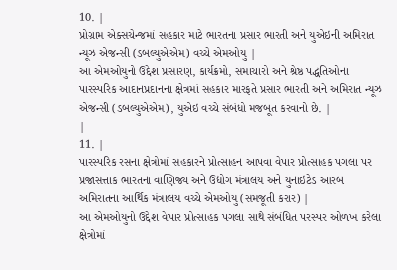10. |
પ્રોગ્રામ એક્સચેન્જમાં સહકાર માટે ભારતના પ્રસાર ભારતી અને યુએઇની અમિરાત ન્યૂઝ એજન્સી (ડબલ્યુએએમ) વચ્ચે એમઓયુ |
આ એમઓયુનો ઉદ્દેશ પ્રસારણ, કાર્યક્રમો, સમાચારો અને શ્રેષ્ઠ પદ્ધતિઓના પારસ્પરિક આદાનપ્રદાનના ક્ષેત્રમાં સહકાર મારફતે પ્રસાર ભારતી અને અમિરાત ન્યૂઝ એજન્સી (ડબલ્યુએએમ), યુએઇ વચ્ચે સંબંધો મજબૂત કરવાનો છે. |
|
11. |
પારસ્પરિક રસના ક્ષેત્રોમાં સહકારને પ્રોત્સાહન આપવા વેપાર પ્રોત્સાહક પગલા પર પ્રજાસત્તાક ભારતના વાણિજ્ય અને ઉદ્યોગ મંત્રાલય અને યુનાઇટેડ આરબ અમિરાતના આર્થિક મંત્રાલય વચ્ચે એમઓયુ (સમજૂતી કરાર) |
આ એમઓયુનો ઉદ્દેશ વેપાર પ્રોત્સાહક પગલા સાથે સંબંધિત પરસ્પર ઓળખ કરેલા ક્ષેત્રોમાં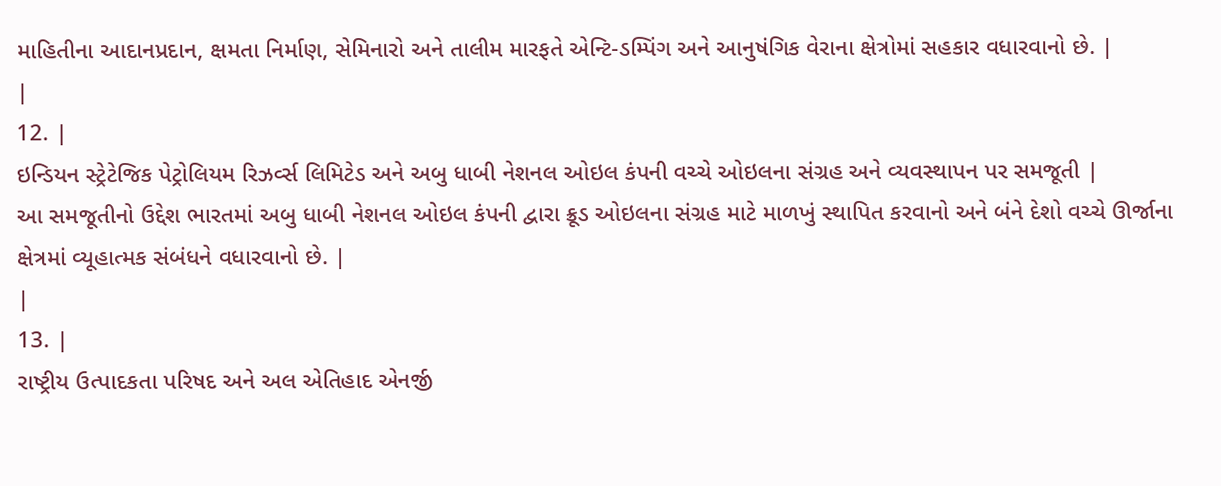માહિતીના આદાનપ્રદાન, ક્ષમતા નિર્માણ, સેમિનારો અને તાલીમ મારફતે એન્ટિ-ડમ્પિંગ અને આનુષંગિક વેરાના ક્ષેત્રોમાં સહકાર વધારવાનો છે. |
|
12. |
ઇન્ડિયન સ્ટ્રેટેજિક પેટ્રોલિયમ રિઝર્વ્સ લિમિટેડ અને અબુ ધાબી નેશનલ ઓઇલ કંપની વચ્ચે ઓઇલના સંગ્રહ અને વ્યવસ્થાપન પર સમજૂતી |
આ સમજૂતીનો ઉદ્દેશ ભારતમાં અબુ ધાબી નેશનલ ઓઇલ કંપની દ્વારા ક્રૂડ ઓઇલના સંગ્રહ માટે માળખું સ્થાપિત કરવાનો અને બંને દેશો વચ્ચે ઊર્જાના ક્ષેત્રમાં વ્યૂહાત્મક સંબંધને વધારવાનો છે. |
|
13. |
રાષ્ટ્રીય ઉત્પાદકતા પરિષદ અને અલ એતિહાદ એનર્જી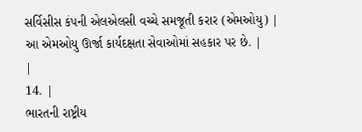સર્વિસીસ કંપની એલએલસી વચ્ચે સમજૂતી કરાર (એમઓયુ) |
આ એમઓયુ ઊર્જા કાર્યદક્ષતા સેવાઓમાં સહકાર પર છે. |
|
14. |
ભારતની રાષ્ટ્રીય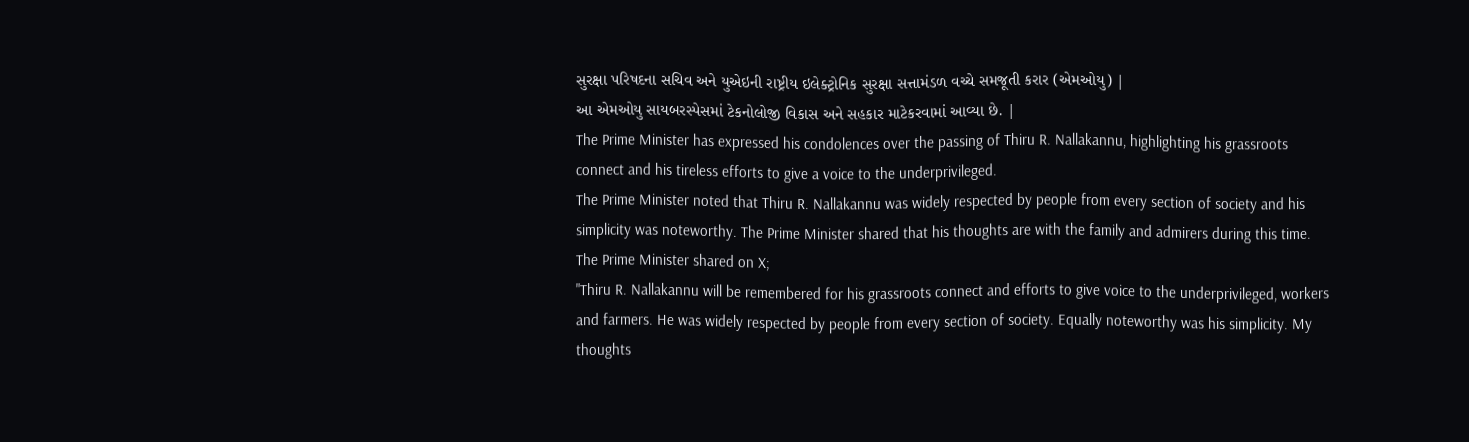સુરક્ષા પરિષદના સચિવ અને યુએઇની રાષ્ટ્રીય ઇલેક્ટ્રોનિક સુરક્ષા સત્તામંડળ વચ્ચે સમજૂતી કરાર (એમઓયુ) |
આ એમઓયુ સાયબરસ્પેસમાં ટેકનોલોજી વિકાસ અને સહકાર માટેકરવામાં આવ્યા છે. |
The Prime Minister has expressed his condolences over the passing of Thiru R. Nallakannu, highlighting his grassroots connect and his tireless efforts to give a voice to the underprivileged.
The Prime Minister noted that Thiru R. Nallakannu was widely respected by people from every section of society and his simplicity was noteworthy. The Prime Minister shared that his thoughts are with the family and admirers during this time.
The Prime Minister shared on X;
"Thiru R. Nallakannu will be remembered for his grassroots connect and efforts to give voice to the underprivileged, workers and farmers. He was widely respected by people from every section of society. Equally noteworthy was his simplicity. My thoughts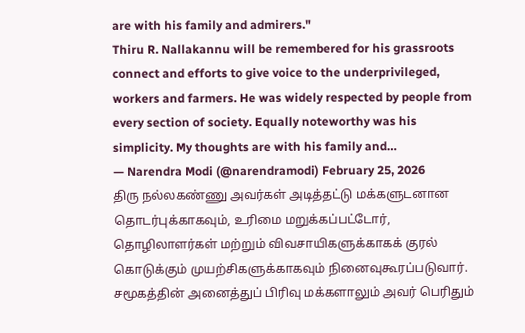are with his family and admirers."
Thiru R. Nallakannu will be remembered for his grassroots connect and efforts to give voice to the underprivileged, workers and farmers. He was widely respected by people from every section of society. Equally noteworthy was his simplicity. My thoughts are with his family and…
— Narendra Modi (@narendramodi) February 25, 2026
திரு நல்லகண்ணு அவர்கள் அடித்தட்டு மக்களுடனான தொடர்புக்காகவும், உரிமை மறுக்கப்பட்டோர், தொழிலாளர்கள் மற்றும் விவசாயிகளுக்காகக் குரல் கொடுக்கும் முயற்சிகளுக்காகவும் நினைவுகூரப்படுவார். சமூகத்தின் அனைத்துப் பிரிவு மக்களாலும் அவர் பெரிதும்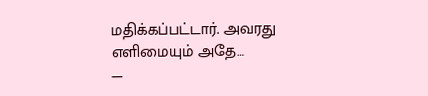மதிக்கப்பட்டார். அவரது எளிமையும் அதே…
—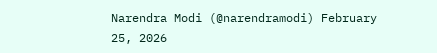Narendra Modi (@narendramodi) February 25, 2026